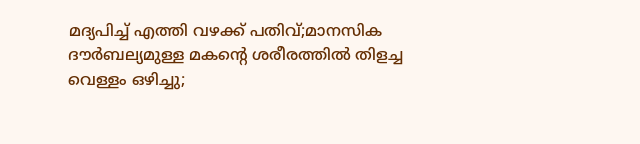മദ്യപിച്ച് എത്തി വഴക്ക് പതിവ്;മാനസിക ദൗർബല്യമുള്ള മകന്റെ ശരീരത്തിൽ തിളച്ച വെള്ളം ഒഴിച്ചു;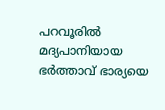പറവൂരിൽ മദ്യപാനിയായ ഭർത്താവ് ഭാര്യയെ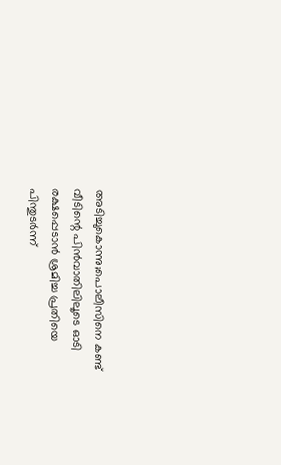അടിച്ചുകൊന്നു;പൊലീസിനെ കണ്ട് വീടിന്റെ പിൻവാതിലിലൂടെ ഓടി രക്ഷപ്പെടാൻ ശ്രമിച്ച പ്രതിയെ പിന്തുടർന്ന്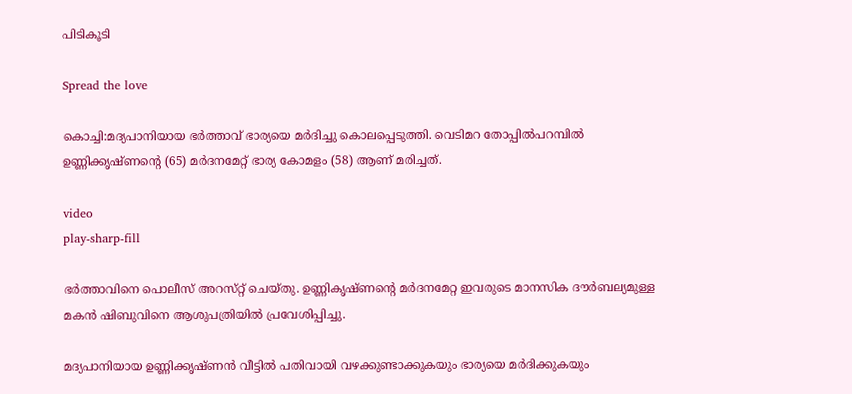പിടികൂടി

Spread the love

കൊച്ചി:മദ്യപാനിയായ ഭർത്താവ് ഭാര്യയെ മർദിച്ചു കൊലപ്പെടുത്തി. വെടിമറ തോപ്പിൽപറമ്പിൽ ഉണ്ണിക്കൃഷ്‌ണന്റെ (65) മർദനമേറ്റ് ഭാര്യ കോമളം (58) ആണ് മരിച്ചത്.

video
play-sharp-fill

ഭർത്താവിനെ പൊലീസ് അറസ്‌റ്റ് ചെയ്തു‌. ഉണ്ണികൃഷ്ണന്റെ മർദനമേറ്റ ഇവരുടെ മാനസിക ദൗർബല്യമുള്ള മകൻ ഷിബുവിനെ ആശുപത്രിയിൽ പ്രവേശിപ്പിച്ചു.

മദ്യപാനിയായ ഉണ്ണിക്കൃഷ്ണൻ വീട്ടിൽ പതിവായി വഴക്കുണ്ടാക്കുകയും ഭാര്യയെ മർദിക്കുകയും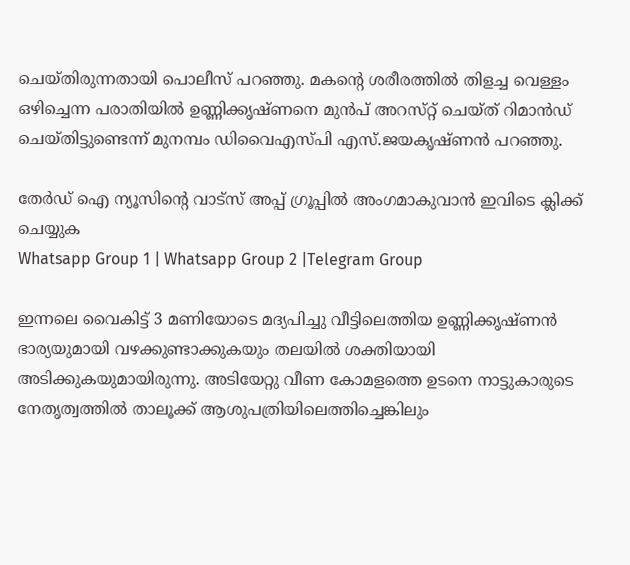ചെയ്തിരുന്നതായി പൊലീസ് പറഞ്ഞു. മകന്റെ ശരീരത്തിൽ തിളച്ച വെള്ളം ഒഴിച്ചെന്ന പരാതിയിൽ ഉണ്ണിക്കൃഷ്ണനെ മുൻപ് അറസ്‌റ്റ് ചെയ്‌ത് റിമാൻഡ്‌ ചെയ്തിട്ടുണ്ടെന്ന് മുനമ്പം ഡിവൈഎസ്‌പി എസ്.ജയകൃഷ്‌ണൻ പറഞ്ഞു.

തേർഡ് ഐ ന്യൂസിന്റെ വാട്സ് അപ്പ് ഗ്രൂപ്പിൽ അംഗമാകുവാൻ ഇവിടെ ക്ലിക്ക് ചെയ്യുക
Whatsapp Group 1 | Whatsapp Group 2 |Telegram Group

ഇന്നലെ വൈകിട്ട് 3 മണിയോടെ മദ്യപിച്ചു വീട്ടിലെത്തിയ ഉണ്ണിക്കൃഷ്‌ണൻ ഭാര്യയുമായി വഴക്കുണ്ടാക്കുകയും തലയിൽ ശക്തിയായി അടിക്കുകയുമായിരുന്നു. അടിയേറ്റു വീണ കോമളത്തെ ഉടനെ നാട്ടുകാരുടെ നേതൃത്വത്തിൽ താലൂക്ക് ആശുപത്രിയിലെത്തിച്ചെങ്കിലും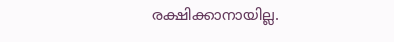രക്ഷിക്കാനായില്ല.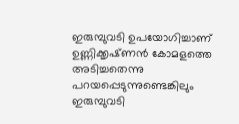ഇരുമ്പുവടി ഉപയോഗിച്ചാണ് ഉണ്ണിക്കൃഷ്‌ണൻ കോമളത്തെ അടിച്ചതെന്നു പറയപ്പെടുന്നുണ്ടെങ്കിലും ഇരുമ്പുവടി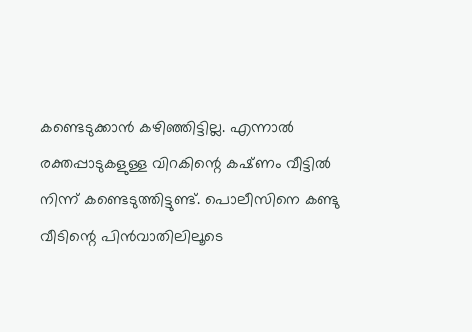കണ്ടെടുക്കാൻ കഴിഞ്ഞിട്ടില്ല. എന്നാൽ രക്തപ്പാടുകളുള്ള വിറകിന്റെ കഷ്‌ണം വീട്ടിൽ നിന്ന് കണ്ടെടുത്തിട്ടുണ്ട്. പൊലീസിനെ കണ്ടു വീടിന്റെ പിൻവാതിലിലൂടെ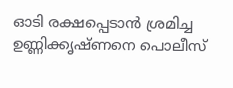ഓടി രക്ഷപ്പെടാൻ ശ്രമിച്ച ഉണ്ണിക്കൃഷ്ണനെ പൊലീസ്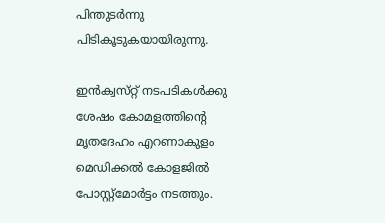പിന്തുടർന്നു പിടികൂടുകയായിരുന്നു.

ഇൻക്വസ്‌റ്റ് നടപടികൾക്കു ശേഷം കോമളത്തിന്റെ മൃതദേഹം എറണാകുളം മെഡിക്കൽ കോളജിൽ പോസ്റ്റ്മോർട്ടം നടത്തും.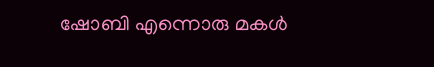ഷോബി എന്നൊരു മകൾ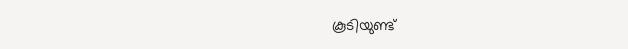കൂടിയുണ്ട്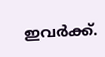ഇവർക്ക്.